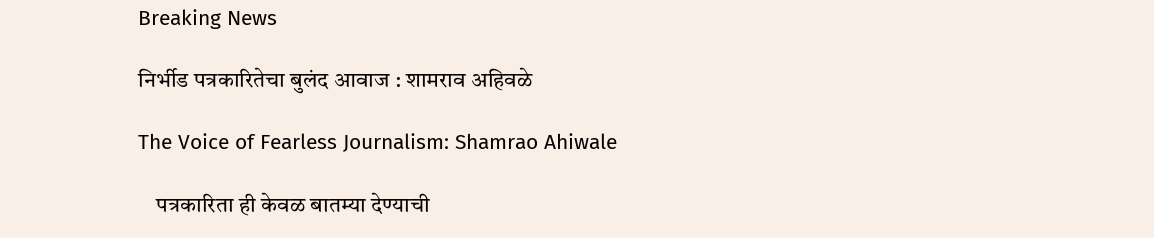Breaking News

निर्भीड पत्रकारितेचा बुलंद आवाज : शामराव अहिवळे

The Voice of Fearless Journalism: Shamrao Ahiwale

    पत्रकारिता ही केवळ बातम्या देण्याची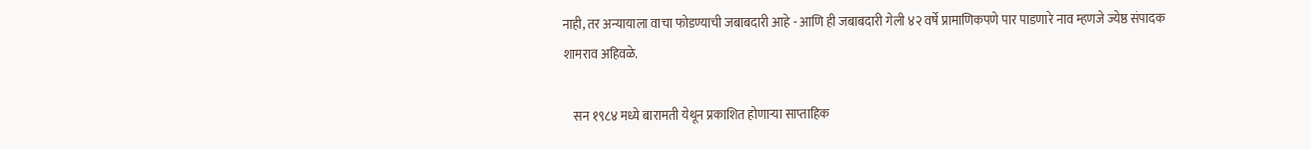नाही, तर अन्यायाला वाचा फोडण्याची जबाबदारी आहे - आणि ही जबाबदारी गेली ४२ वर्षे प्रामाणिकपणे पार पाडणारे नाव म्हणजे ज्येष्ठ संपादक शामराव अहिवळे.

    सन १९८४ मध्ये बारामती येथून प्रकाशित होणाऱ्या साप्ताहिक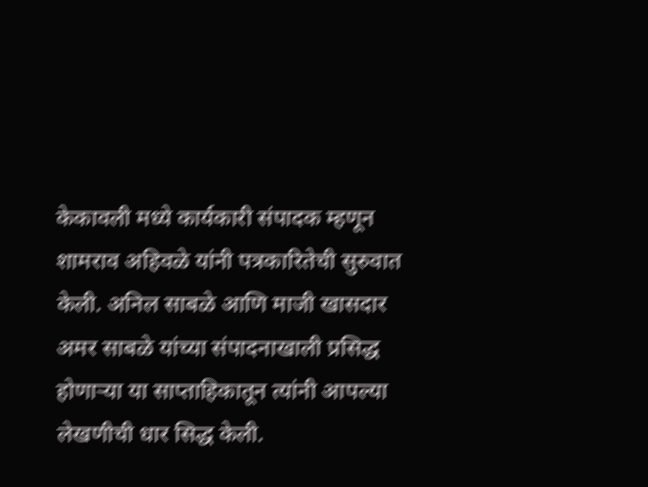केकावली मध्ये कार्यकारी संपादक म्हणून शामराव अहिवळे यांनी पत्रकारितेची सुरुवात केली. अनिल साबळे आणि माजी खासदार अमर साबळे यांच्या संपादनाखाली प्रसिद्ध होणाऱ्या या साप्ताहिकातून त्यांनी आपल्या लेखणीची धार सिद्ध केली.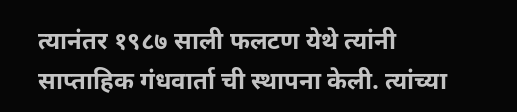त्यानंतर १९८७ साली फलटण येथे त्यांनी साप्ताहिक गंधवार्ता ची स्थापना केली. त्यांच्या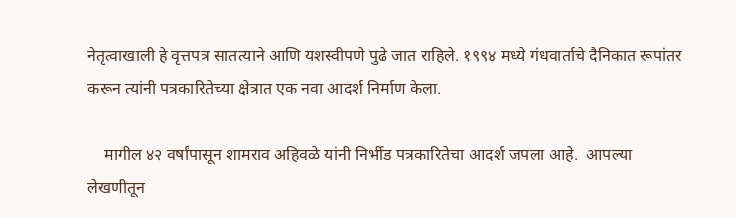नेतृत्वाखाली हे वृत्तपत्र सातत्याने आणि यशस्वीपणे पुढे जात राहिले. १९९४ मध्ये गंधवार्ताचे दैनिकात रूपांतर करून त्यांनी पत्रकारितेच्या क्षेत्रात एक नवा आदर्श निर्माण केला.

    मागील ४२ वर्षांपासून शामराव अहिवळे यांनी निर्भीड पत्रकारितेचा आदर्श जपला आहे.  आपल्या लेखणीतून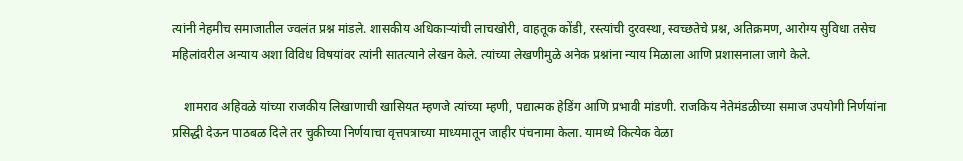त्यांनी नेहमीच समाजातील ज्वलंत प्रश्न मांडले. शासकीय अधिकाऱ्यांची लाचखोरी, वाहतूक कोंडी, रस्त्यांची दुरवस्था, स्वच्छतेचे प्रश्न, अतिक्रमण, आरोग्य सुविधा तसेच महिलांवरील अन्याय अशा विविध विषयांवर त्यांनी सातत्याने लेखन केले. त्यांच्या लेखणीमुळे अनेक प्रश्नांना न्याय मिळाला आणि प्रशासनाला जागे केले.

    शामराव अहिवळे यांच्या राजकीय लिखाणाची खासियत म्हणजे त्यांच्या म्हणी, पद्यात्मक हेडिंग आणि प्रभावी मांडणी. राजकिय नेतेमंडळीच्या समाज उपयोगी निर्णयांना प्रसिद्धी देऊन पाठबळ दिले तर चुकीच्या निर्णयाचा वृत्तपत्राच्या माध्यमातून जाहीर पंचनामा केला. यामध्ये कित्येक वेळा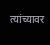त्यांच्यावर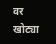वर खोट्या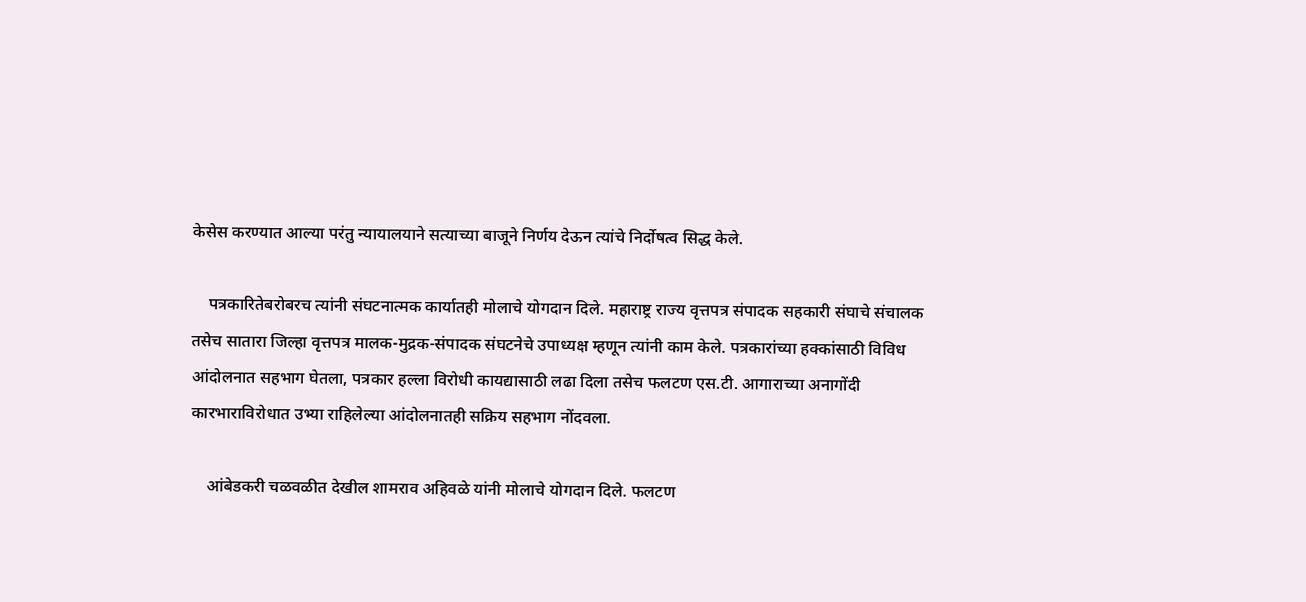केसेस करण्यात आल्या परंतु न्यायालयाने सत्याच्या बाजूने निर्णय देऊन त्यांचे निर्दोषत्व सिद्ध केले.

    पत्रकारितेबरोबरच त्यांनी संघटनात्मक कार्यातही मोलाचे योगदान दिले. महाराष्ट्र राज्य वृत्तपत्र संपादक सहकारी संघाचे संचालक तसेच सातारा जिल्हा वृत्तपत्र मालक-मुद्रक-संपादक संघटनेचे उपाध्यक्ष म्हणून त्यांनी काम केले. पत्रकारांच्या हक्कांसाठी विविध आंदोलनात सहभाग घेतला, पत्रकार हल्ला विरोधी कायद्यासाठी लढा दिला तसेच फलटण एस.टी. आगाराच्या अनागोंदी कारभाराविरोधात उभ्या राहिलेल्या आंदोलनातही सक्रिय सहभाग नोंदवला.

    आंबेडकरी चळवळीत देखील शामराव अहिवळे यांनी मोलाचे योगदान दिले. फलटण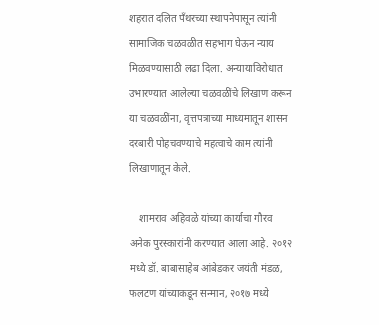शहरात दलित पॅंथरच्या स्थापनेपासून त्यांनी सामाजिक चळवळीत सहभाग घेऊन न्याय मिळवण्यासाठी लढा दिला. अन्यायाविरोधात उभारण्यात आलेल्या चळवळींचे लिखाण करून या चळवळींना, वृत्तपत्राच्या माध्यमातून शासन दरबारी पोहचवण्याचे महत्वाचे काम त्यांनी लिखाणातून केले.

    शामराव अहिवळे यांच्या कार्याचा गौरव अनेक पुरस्कारांनी करण्यात आला आहे. २०१२ मध्ये डॉ. बाबासाहेब आंबेडकर जयंती मंडळ, फलटण यांच्याकडून सन्मान, २०१७ मध्ये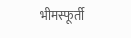भीमस्फूर्ती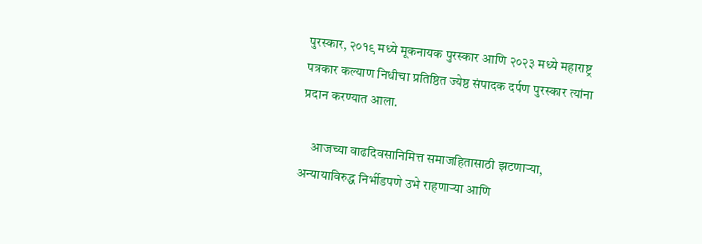पुरस्कार, २०१९ मध्ये मूकनायक पुरस्कार आणि २०२३ मध्ये महाराष्ट्र पत्रकार कल्याण निधीचा प्रतिष्ठित ज्येष्ठ संपादक दर्पण पुरस्कार त्यांना प्रदान करण्यात आला.

    आजच्या वाढदिवसानिमित्त समाजहितासाठी झटणाऱ्या, अन्यायाविरुद्ध निर्भीडपणे उभे राहणाऱ्या आणि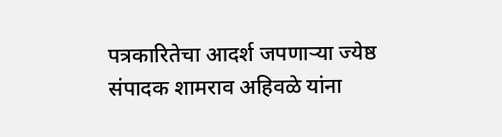पत्रकारितेचा आदर्श जपणाऱ्या ज्येष्ठ संपादक शामराव अहिवळे यांना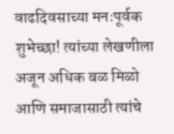वाढदिवसाच्या मनःपूर्वक शुभेच्छा! त्यांच्या लेखणीला अजून अधिक बळ मिळो आणि समाजासाठी त्यांचे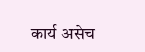कार्य असेच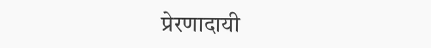प्रेरणादायी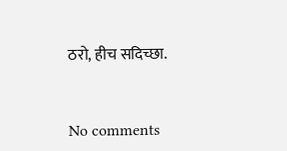ठरो, हीच सदिच्छा.


No comments